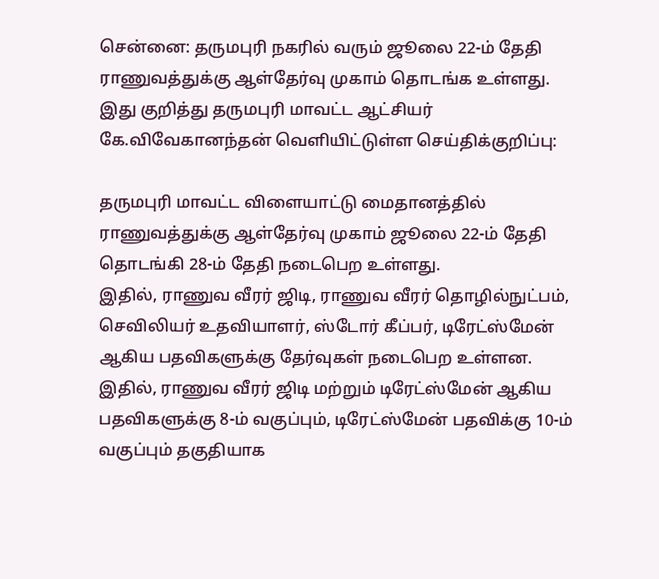சென்னை: தருமபுரி நகரில் வரும் ஜூலை 22-ம் தேதி ராணுவத்துக்கு ஆள்தேர்வு முகாம் தொடங்க உள்ளது.
இது குறித்து தருமபுரி மாவட்ட ஆட்சியர் கே.விவேகானந்தன் வெளியிட்டுள்ள செய்திக்குறிப்பு:

தருமபுரி மாவட்ட விளையாட்டு மைதானத்தில் ராணுவத்துக்கு ஆள்தேர்வு முகாம் ஜூலை 22-ம் தேதி தொடங்கி 28-ம் தேதி நடைபெற உள்ளது.
இதில், ராணுவ வீரர் ஜிடி, ராணுவ வீரர் தொழில்நுட்பம், செவிலியர் உதவியாளர், ஸ்டோர் கீப்பர், டிரேட்ஸ்மேன் ஆகிய பதவிகளுக்கு தேர்வுகள் நடைபெற உள்ளன.
இதில், ராணுவ வீரர் ஜிடி மற்றும் டிரேட்ஸ்மேன் ஆகிய பதவிகளுக்கு 8-ம் வகுப்பும், டிரேட்ஸ்மேன் பதவிக்கு 10-ம் வகுப்பும் தகுதியாக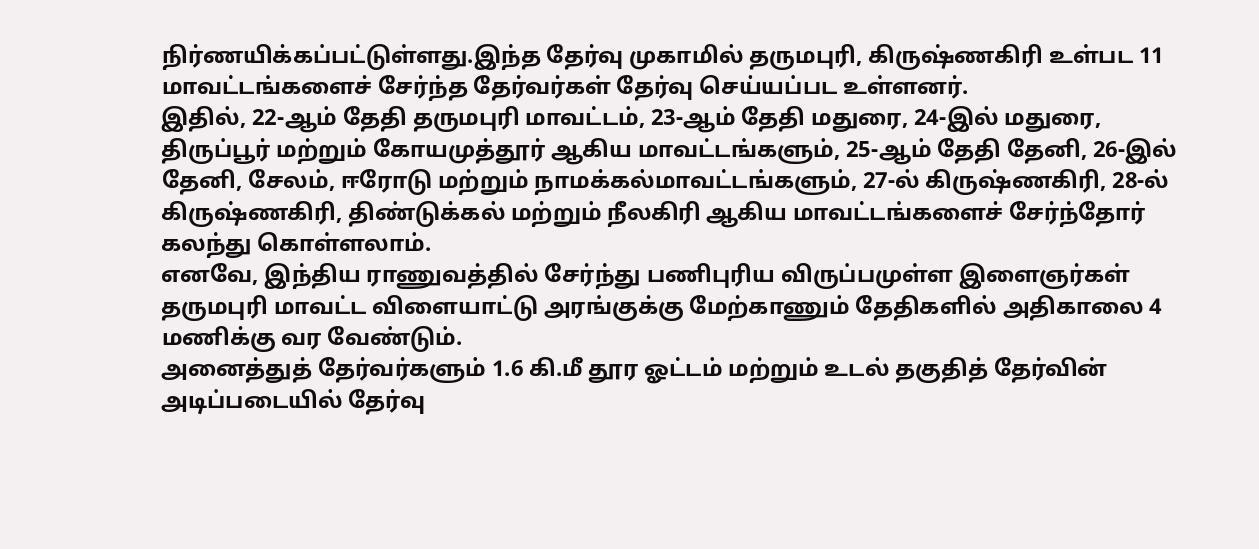நிர்ணயிக்கப்பட்டுள்ளது.இந்த தேர்வு முகாமில் தருமபுரி, கிருஷ்ணகிரி உள்பட 11 மாவட்டங்களைச் சேர்ந்த தேர்வர்கள் தேர்வு செய்யப்பட உள்ளனர்.
இதில், 22-ஆம் தேதி தருமபுரி மாவட்டம், 23-ஆம் தேதி மதுரை, 24-இல் மதுரை, திருப்பூர் மற்றும் கோயமுத்தூர் ஆகிய மாவட்டங்களும், 25-ஆம் தேதி தேனி, 26-இல் தேனி, சேலம், ஈரோடு மற்றும் நாமக்கல்மாவட்டங்களும், 27-ல் கிருஷ்ணகிரி, 28-ல் கிருஷ்ணகிரி, திண்டுக்கல் மற்றும் நீலகிரி ஆகிய மாவட்டங்களைச் சேர்ந்தோர் கலந்து கொள்ளலாம்.
எனவே, இந்திய ராணுவத்தில் சேர்ந்து பணிபுரிய விருப்பமுள்ள இளைஞர்கள் தருமபுரி மாவட்ட விளையாட்டு அரங்குக்கு மேற்காணும் தேதிகளில் அதிகாலை 4 மணிக்கு வர வேண்டும்.
அனைத்துத் தேர்வர்களும் 1.6 கி.மீ தூர ஓட்டம் மற்றும் உடல் தகுதித் தேர்வின் அடிப்படையில் தேர்வு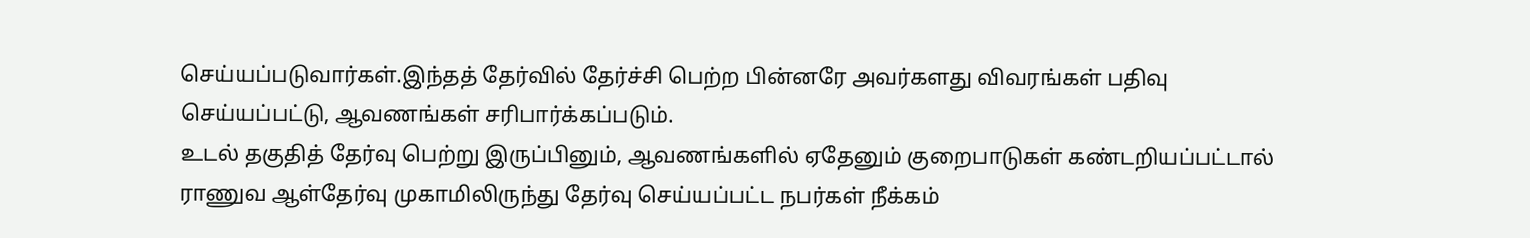செய்யப்படுவார்கள்.இந்தத் தேர்வில் தேர்ச்சி பெற்ற பின்னரே அவர்களது விவரங்கள் பதிவு செய்யப்பட்டு, ஆவணங்கள் சரிபார்க்கப்படும்.
உடல் தகுதித் தேர்வு பெற்று இருப்பினும், ஆவணங்களில் ஏதேனும் குறைபாடுகள் கண்டறியப்பட்டால் ராணுவ ஆள்தேர்வு முகாமிலிருந்து தேர்வு செய்யப்பட்ட நபர்கள் நீக்கம்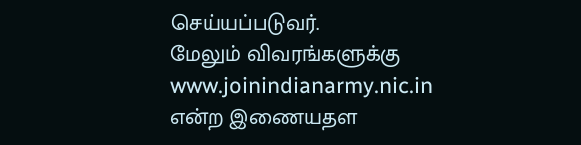செய்யப்படுவர்.
மேலும் விவரங்களுக்கு www.joinindianarmy.nic.in என்ற இணையதள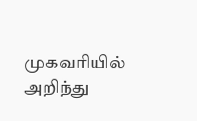முகவரியில் அறிந்து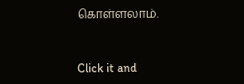கொள்ளலாம்.


Click it and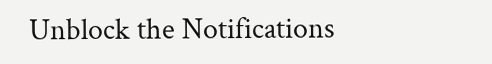Unblock the Notifications